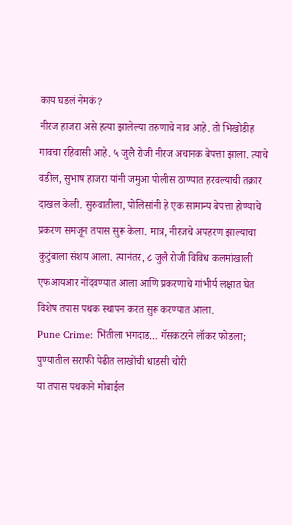काय घडलं नेमकं?
नीरज हाजरा असे हत्या झालेल्या तरुणाचे नाव आहे. तो भिखोडीह गावचा रहिवासी आहे. ५ जुलै रोजी नीरज अचानक बेपत्ता झाला. त्याचे वडील, सुभाष हाजरा यांनी जमुआ पोलीस ठाण्यात हरवल्याची तक्रार दाखल केली. सुरुवातीला, पोलिसांनी हे एक सामान्य बेपत्ता होण्याचे प्रकरण समजून तपास सुरू केला. मात्र, नीरजचे अपहरण झाल्याचा कुटुंबाला संशय आला. त्यानंतर, ८ जुलै रोजी विविध कलमांखाली एफआयआर नोंदवण्यात आला आणि प्रकरणाचे गांभीर्य लक्षात घेत विशेष तपास पथक स्थापन करत सुरू करण्यात आला.
Pune Crime: भिंतीला भगदाड… गॅसकटरने लॉकर फोडला; पुण्यातील सराफी पेढीत लाखोंची धाडसी चोरी
या तपास पथकाने मोबाईल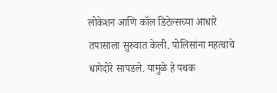लोकेशन आणि कॉल डिटेल्सच्या आधारे तपासाला सुरुवात केली. पोलिसांना महत्वाचे धागेदोरे सापडले. यामुळे हे पथक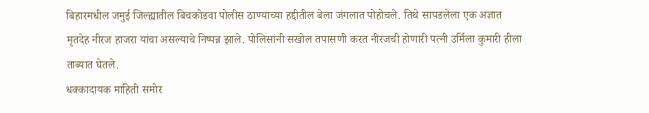बिहारमधील जमुई जिल्ह्यातील बिचकोडवा पोलीस ठाण्याच्या हद्दीतील बेला जंगलात पोहोचले. तिथे सापडलेला एक अज्ञात मृतदेह नीरज हाजरा यांचा असल्याचे निष्पन्न झाले. पोलिसांनी सखोल तपासणी करत नीरजची होणारी पत्नी उर्मिला कुमारी हीला ताब्यात घेतले.
धक्कादायक माहिती समोर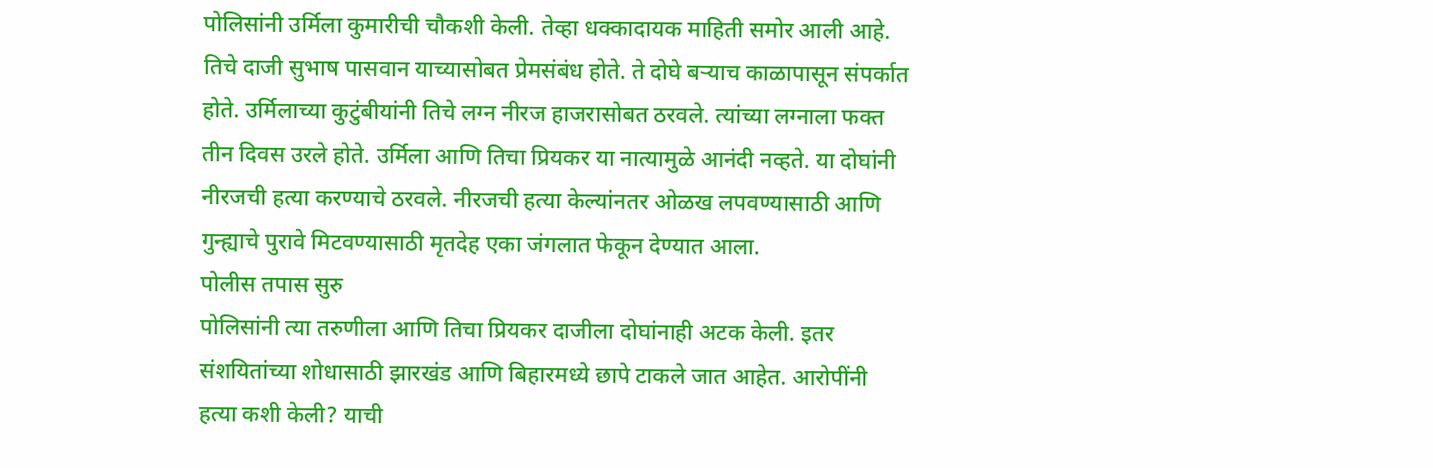पोलिसांनी उर्मिला कुमारीची चौकशी केली. तेव्हा धक्कादायक माहिती समोर आली आहे. तिचे दाजी सुभाष पासवान याच्यासोबत प्रेमसंबंध होते. ते दोघे बऱ्याच काळापासून संपर्कात होते. उर्मिलाच्या कुटुंबीयांनी तिचे लग्न नीरज हाजरासोबत ठरवले. त्यांच्या लग्नाला फक्त तीन दिवस उरले होते. उर्मिला आणि तिचा प्रियकर या नात्यामुळे आनंदी नव्हते. या दोघांनी नीरजची हत्या करण्याचे ठरवले. नीरजची हत्या केल्यांनतर ओळख लपवण्यासाठी आणि गुन्ह्याचे पुरावे मिटवण्यासाठी मृतदेह एका जंगलात फेकून देण्यात आला.
पोलीस तपास सुरु
पोलिसांनी त्या तरुणीला आणि तिचा प्रियकर दाजीला दोघांनाही अटक केली. इतर संशयितांच्या शोधासाठी झारखंड आणि बिहारमध्ये छापे टाकले जात आहेत. आरोपींनी हत्या कशी केली? याची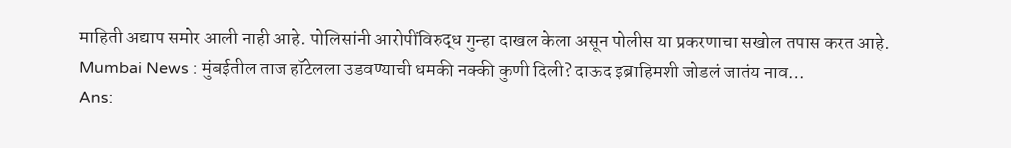माहिती अद्याप समोर आली नाही आहे. पोलिसांनी आरोपींविरुद्ध गुन्हा दाखल केला असून पोलीस या प्रकरणाचा सखोल तपास करत आहे.
Mumbai News : मुंबईतील ताज हॉटेलला उडवण्याची धमकी नक्की कुणी दिली? दाऊद इब्राहिमशी जोडलं जातंय नाव…
Ans: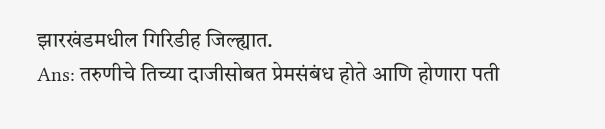झारखंडमधील गिरिडीह जिल्ह्यात.
Ans: तरुणीचे तिच्या दाजीसोबत प्रेमसंबंध होते आणि होणारा पती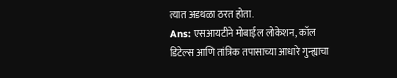त्यात अडथळा ठरत होता.
Ans: एसआयटीने मोबाईल लोकेशन, कॉल डिटेल्स आणि तांत्रिक तपासाच्या आधारे गुन्ह्याचा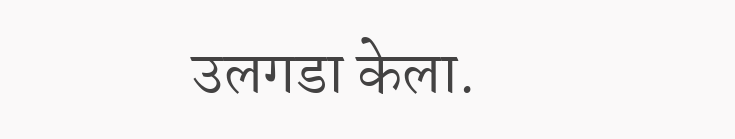उलगडा केला.